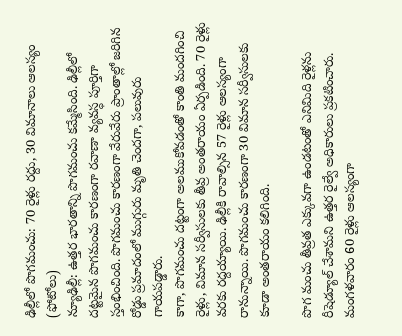ఢిల్లీలో పొగమంచు: 70 రైళ్లు రద్దు, 30 విమానాలు ఆలస్యం (ఫోటోలు)
న్యూఢిల్లీ: ఉత్తర భారతాన్ని పొగమంచు కమ్మేసింది. ఢిల్లీలో దట్టమైన పొగమంచు కారణంగా రవాణా వ్యవస్ధ పూర్తిగా స్తంభించింది. పొగమంచు కారణంగా వేరువేరు ప్రాంతాల్లో జరిగిన రోడ్డు ప్రమాదంలో ముగ్గురు మృతి చెందగా, పలువురు గాయపడ్డారు.
కాగా, పొగమంచు దట్టంగా అలముకోవడంతో కాంతి మందగించి రైళ్లు, విమాన సర్వీసులకు తీవ్ర అంతరాయం ఏర్పడింది. 70 రైళ్లు వరకు రద్దయ్యాయి. ఢిల్లీకి రావాల్సిన 57 రైళ్లు ఆలస్యంగా రానున్నాయి. పొగమంచు కారణంగా 30 విమాన సర్వీసులకు కూడా అంతరాయం కలిగింది.

పొగ మంచు తీవ్రత ఎక్కువగా ఉండటంతో ఎనిమిది రైళ్లను రీషెడ్యూల్ చేశామని ఉత్తర రైల్వే అధికారులు ప్రకటించారు. మంగళవారం 60 రైళ్లు ఆలస్యంగా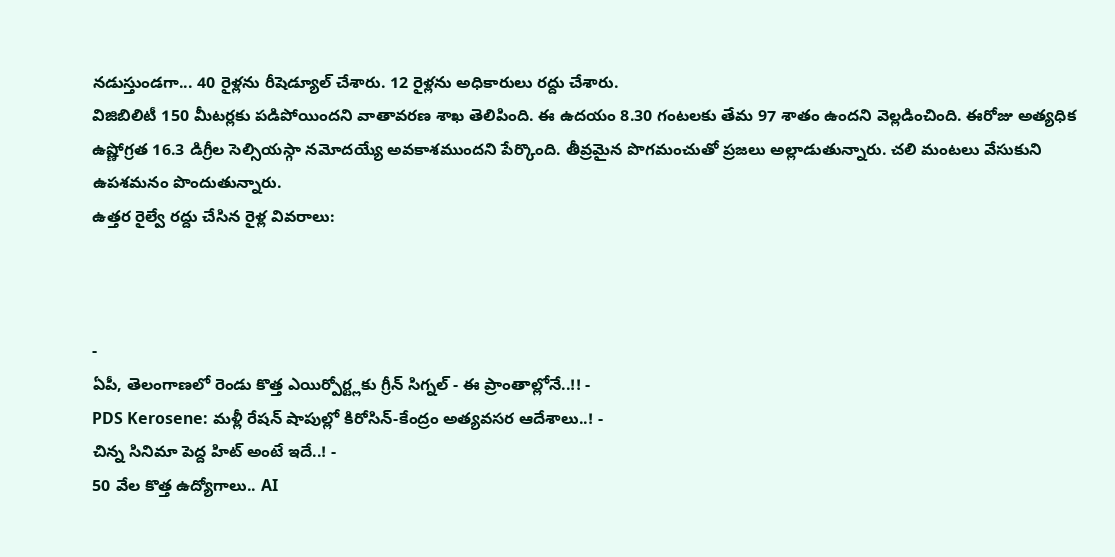నడుస్తుండగా... 40 రైళ్లను రీషెడ్యూల్ చేశారు. 12 రైళ్లను అధికారులు రద్దు చేశారు.
విజిబిలిటీ 150 మీటర్లకు పడిపోయిందని వాతావరణ శాఖ తెలిపింది. ఈ ఉదయం 8.30 గంటలకు తేమ 97 శాతం ఉందని వెల్లడించింది. ఈరోజు అత్యధిక ఉష్ణోగ్రత 16.3 డిగ్రీల సెల్సియస్గా నమోదయ్యే అవకాశముందని పేర్కొంది. తీవ్రమైన పొగమంచుతో ప్రజలు అల్లాడుతున్నారు. చలి మంటలు వేసుకుని ఉపశమనం పొందుతున్నారు.
ఉత్తర రైల్వే రద్దు చేసిన రైళ్ల వివరాలు:



-
ఏపీ, తెలంగాణలో రెండు కొత్త ఎయిర్పోర్ట్లకు గ్రీన్ సిగ్నల్ - ఈ ప్రాంతాల్లోనే..!! -
PDS Kerosene: మళ్లీ రేషన్ షాపుల్లో కిరోసిన్-కేంద్రం అత్యవసర ఆదేశాలు..! -
చిన్న సినిమా పెద్ద హిట్ అంటే ఇదే..! -
50 వేల కొత్త ఉద్యోగాలు.. AI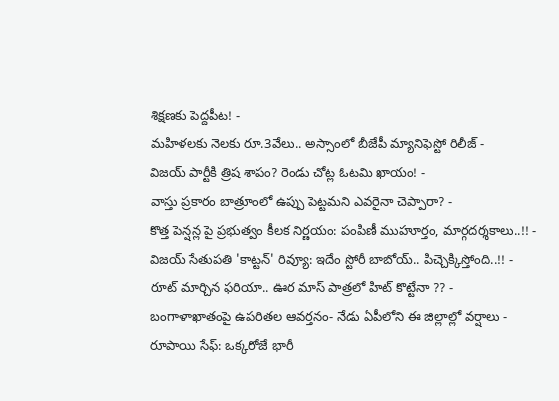శిక్షణకు పెద్దపీట! -
మహిళలకు నెలకు రూ.3వేలు.. అస్సాంలో బీజేపీ మ్యానిఫెస్టో రిలీజ్ -
విజయ్ పార్టీకి త్రిష శాపం? రెండు చోట్ల ఓటమి ఖాయం! -
వాస్తు ప్రకారం బాత్రూంలో ఉప్పు పెట్టమని ఎవరైనా చెప్పారా? -
కొత్త పెన్షన్ల పై ప్రభుత్వం కీలక నిర్ణయం: పంపిణీ ముహూర్తం, మార్గదర్శకాలు..!! -
విజయ్ సేతుపతి 'కాట్టన్' రివ్యూ: ఇదేం స్టోరీ బాబోయ్.. పిచ్చెక్కిస్తోంది..!! -
రూట్ మార్చిన ఫరియా.. ఊర మాస్ పాత్రలో హిట్ కొట్టేనా ?? -
బంగాళాఖాతంపై ఉపరితల ఆవర్తనం- నేడు ఏపీలోని ఈ జిల్లాల్లో వర్షాలు -
రూపాయి సేఫ్: ఒక్కరోజే భారీ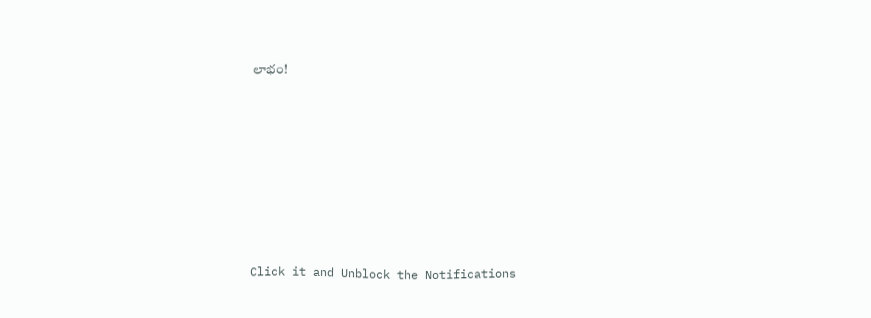లాభం!












Click it and Unblock the Notifications